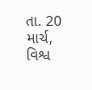તા. 20 માર્ચ, વિશ્વ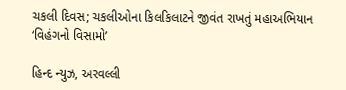ચકલી દિવસ; ચકલીઓના કિલકિલાટને જીવંત રાખતું મહાઅભિયાન ‘વિહંગનો વિસામો’

હિન્દ ન્યુઝ, અરવલ્લી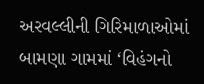અરવલ્લીની ગિરિમાળાઓમાં બામણા ગામમાં ‘વિહંગનો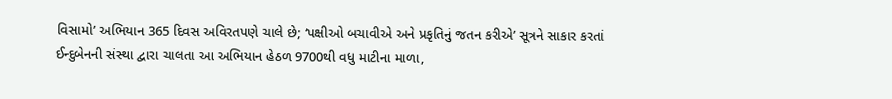વિસામો’ અભિયાન 365 દિવસ અવિરતપણે ચાલે છે; ‘પક્ષીઓ બચાવીએ અને પ્રકૃતિનું જતન કરીએ’ સૂત્રને સાકાર કરતાં ઈન્દુબેનની સંસ્થા દ્વારા ચાલતા આ અભિયાન હેઠળ 9700થી વધુ માટીના માળા,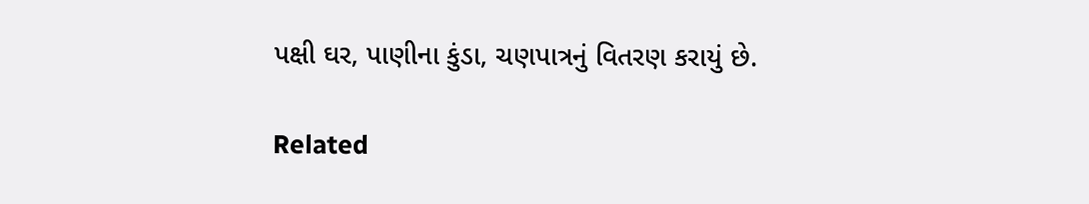પક્ષી ઘર, પાણીના કુંડા, ચણપાત્રનું વિતરણ કરાયું છે.

Related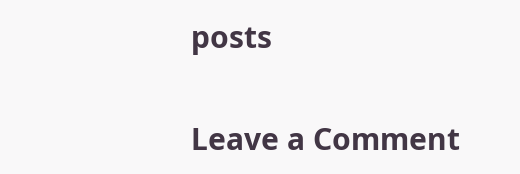posts

Leave a Comment